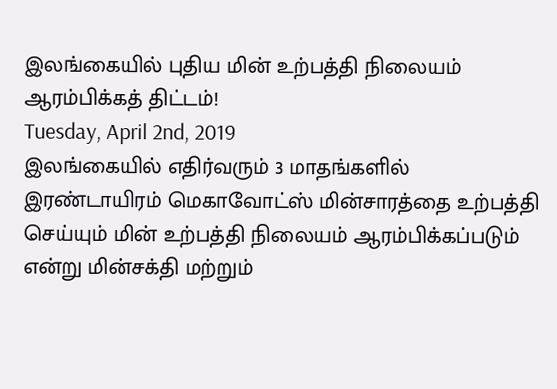இலங்கையில் புதிய மின் உற்பத்தி நிலையம் ஆரம்பிக்கத் திட்டம்!
Tuesday, April 2nd, 2019
இலங்கையில் எதிர்வரும் 3 மாதங்களில் இரண்டாயிரம் மெகாவோட்ஸ் மின்சாரத்தை உற்பத்தி செய்யும் மின் உற்பத்தி நிலையம் ஆரம்பிக்கப்படும் என்று மின்சக்தி மற்றும்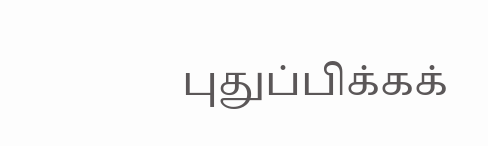புதுப்பிக்கக்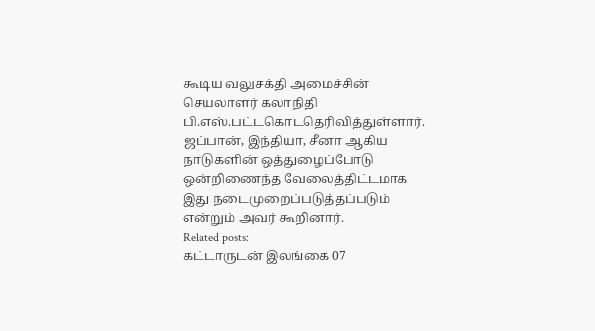கூடிய வலுசக்தி அமைச்சின் செயலாளர் கலாநிதி பி.எஸ்.பட்டகொடதெரிவித்துள்ளார்.
ஜப்பான், இந்தியா, சீனா ஆகிய நாடுகளின் ஒத்துழைப்போடு ஒன்றிணைந்த வேலைத்திட்டமாக இது நடைமுறைப்படுத்தப்படும் என்றும் அவர் கூறினார்.
Related posts:
கட்டாருடன் இலங்கை 07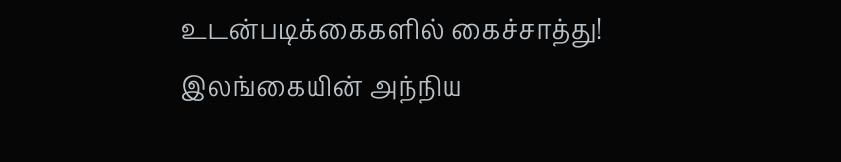உடன்படிக்கைகளில் கைச்சாத்து!
இலங்கையின் அந்நிய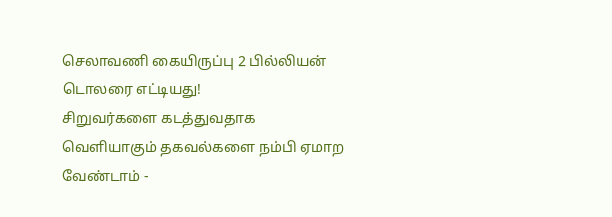செலாவணி கையிருப்பு 2 பில்லியன் டொலரை எட்டியது!
சிறுவர்களை கடத்துவதாக வெளியாகும் தகவல்களை நம்பி ஏமாற வேண்டாம் -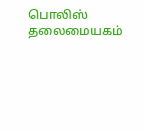பொலிஸ் தலைமையகம்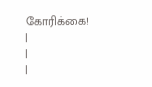கோரிக்கை!
|
|
|